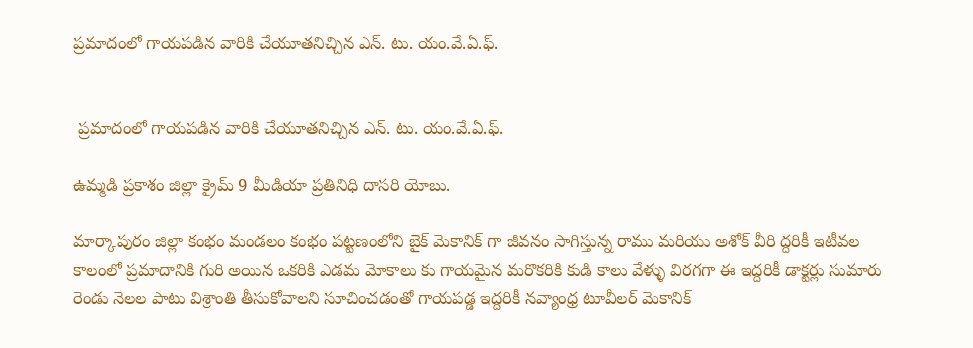ప్రమాదంలో గాయపడిన వారికి చేయూతనిచ్చిన ఎన్. టు. యం.వే.ఏ.ఫ్.


 ప్రమాదంలో గాయపడిన వారికి చేయూతనిచ్చిన ఎన్. టు. యం.వే.ఏ.ఫ్.

ఉమ్మడి ప్రకాశం జిల్లా క్రైమ్ 9 మీడియా ప్రతినిధి దాసరి యోబు.

మార్కాపురం జిల్లా కంభం మండలం కంభం పట్టణంలోని బైక్ మెకానిక్ గా జీవనం సాగిస్తున్న రాము మరియు అశోక్ వీరి ద్దరికీ ఇటీవల కాలంలో ప్రమాదానికి గురి అయిన ఒకరికి ఎడమ మోకాలు కు గాయమైన మరొకరికి కుడి కాలు వేళ్ళు విరగగా ఈ ఇద్దరికీ డాక్టర్లు సుమారు రెండు నెలల పాటు విశ్రాంతి తీసుకోవాలని సూచించడంతో గాయపడ్డ ఇద్దరికీ నవ్యాంధ్ర టూవీలర్ మెకానిక్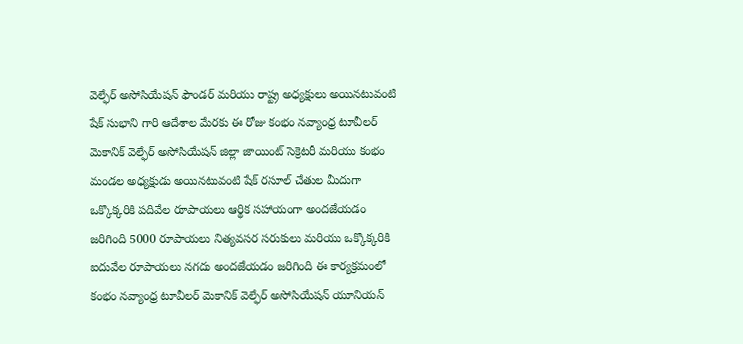వెల్ఫేర్ అసోసియేషన్ ఫౌండర్ మరియు రాష్ట్ర అధ్యక్షులు అయినటువంటి షేక్ సుభాని గారి ఆదేశాల మేరకు ఈ రోజు కంభం నవ్యాంధ్ర టూవీలర్ మెకానిక్ వెల్ఫేర్ అసోసియేషన్ జిల్లా జాయింట్ సెక్రెటరీ మరియు కంభం మండల అధ్యక్షుడు అయినటువంటి షేక్ రసూల్ చేతుల మీదుగా ఒక్కొక్కరికి పదివేల రూపాయలు ఆర్థిక సహాయంగా అందజేయడం జరిగింది 5000 రూపాయలు నిత్యవసర సరుకులు మరియు ఒక్కొక్కరికి ఐదువేల రూపాయలు నగదు అందజేయడం జరిగింది ఈ కార్యక్రమంలో కంభం నవ్యాంధ్ర టూవీలర్ మెకానిక్ వెల్ఫేర్ అసోసియేషన్ యూనియన్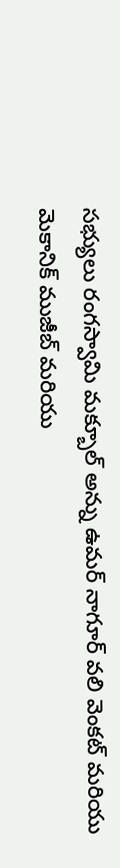సభ్యులు రంగస్వామి మక్బూల్ అన్ను ఉమర్ నాగూర్ వలి వెంకట్ మరియు మెకానిక్ ముజీబ్ మరియు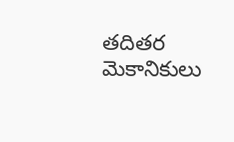తదితర మెకానికులు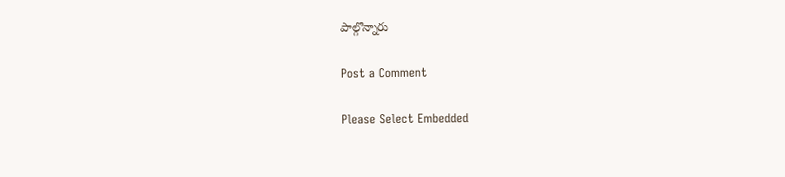పాల్గొన్నారు

Post a Comment

Please Select Embedded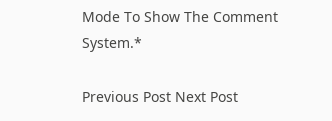Mode To Show The Comment System.*

Previous Post Next Post